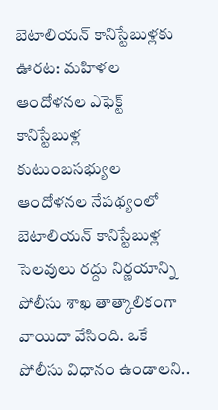బెటాలియన్ కానిస్టేబుళ్లకు ఊరట: మహిళల ఆందోళనల ఎఫెక్ట్
కానిస్టేబుళ్ల కుటుంబసభ్యుల ఆందోళనల నేపథ్యంలో బెటాలియన్ కానిస్టేబుళ్ల సెలవులు రద్దు నిర్ణయాన్ని పోలీసు శాఖ తాత్కాలికంగా వాయిదా వేసింది. ఒకే పోలీసు విధానం ఉండాలని..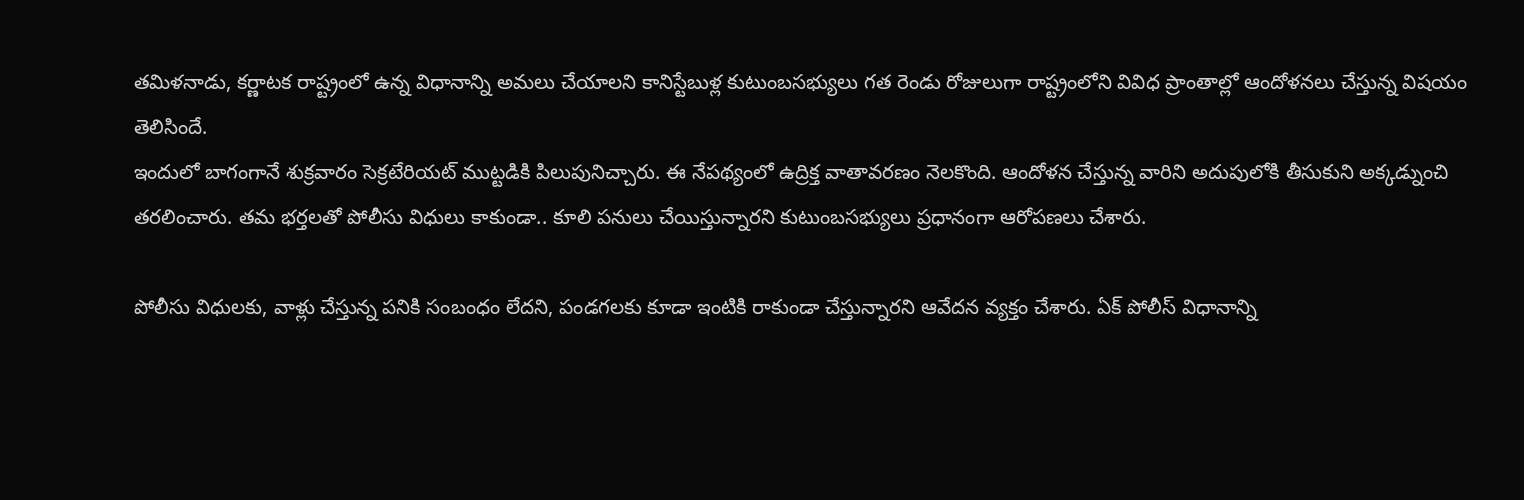తమిళనాడు, కర్ణాటక రాష్ట్రంలో ఉన్న విధానాన్ని అమలు చేయాలని కానిస్టేబుళ్ల కుటుంబసభ్యులు గత రెండు రోజులుగా రాష్ట్రంలోని వివిధ ప్రాంతాల్లో ఆందోళనలు చేస్తున్న విషయం తెలిసిందే.
ఇందులో బాగంగానే శుక్రవారం సెక్రటేరియట్ ముట్టడికి పిలుపునిచ్చారు. ఈ నేపథ్యంలో ఉద్రిక్త వాతావరణం నెలకొంది. ఆందోళన చేస్తున్న వారిని అదుపులోకి తీసుకుని అక్కడ్నుంచి తరలించారు. తమ భర్తలతో పోలీసు విధులు కాకుండా.. కూలి పనులు చేయిస్తున్నారని కుటుంబసభ్యులు ప్రధానంగా ఆరోపణలు చేశారు.

పోలీసు విధులకు, వాళ్లు చేస్తున్న పనికి సంబంధం లేదని, పండగలకు కూడా ఇంటికి రాకుండా చేస్తున్నారని ఆవేదన వ్యక్తం చేశారు. ఏక్ పోలీస్ విధానాన్ని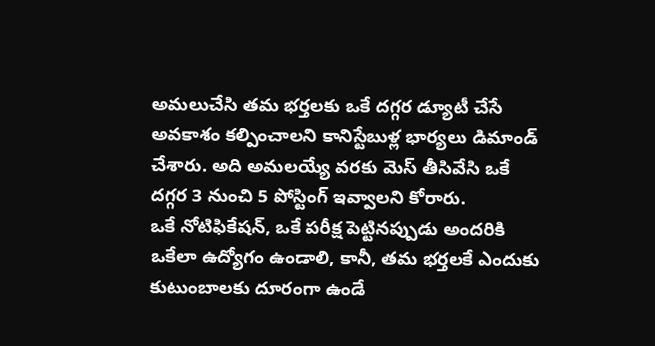అమలుచేసి తమ భర్తలకు ఒకే దగ్గర డ్యూటీ చేసే అవకాశం కల్పించాలని కానిస్టేబుళ్ల భార్యలు డిమాండ్ చేశారు. అది అమలయ్యే వరకు మెస్ తీసివేసి ఒకే దగ్గర 3 నుంచి 5 పోస్టింగ్ ఇవ్వాలని కోరారు.
ఒకే నోటిఫికేషన్, ఒకే పరీక్ష పెట్టినప్పుడు అందరికి ఒకేలా ఉద్యోగం ఉండాలి, కానీ, తమ భర్తలకే ఎందుకు కుటుంబాలకు దూరంగా ఉండే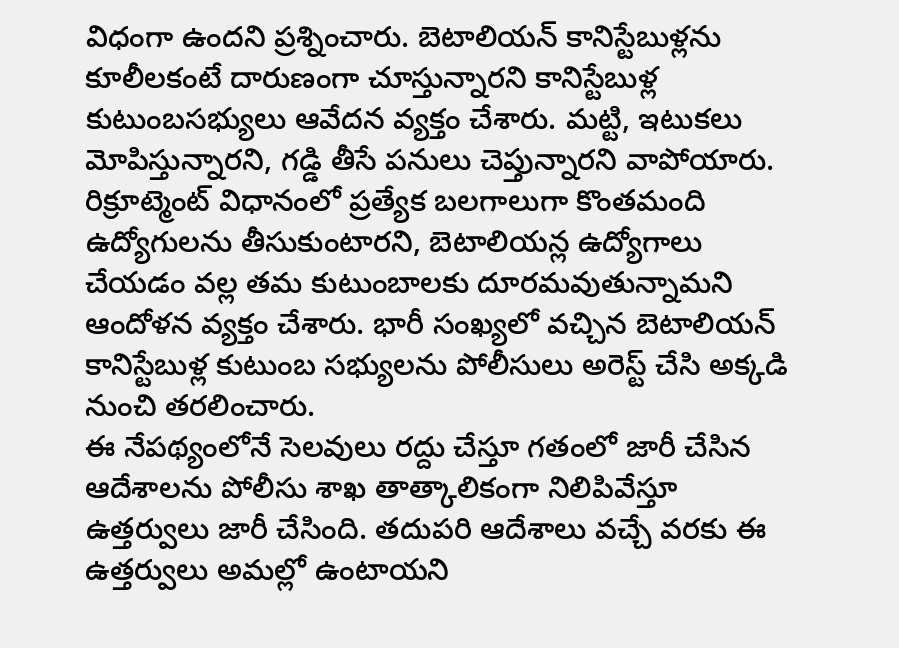విధంగా ఉందని ప్రశ్నించారు. బెటాలియన్ కానిస్టేబుళ్లను కూలీలకంటే దారుణంగా చూస్తున్నారని కానిస్టేబుళ్ల కుటుంబసభ్యులు ఆవేదన వ్యక్తం చేశారు. మట్టి, ఇటుకలు మోపిస్తున్నారని, గడ్డి తీసే పనులు చెప్తున్నారని వాపోయారు.
రిక్రూట్మెంట్ విధానంలో ప్రత్యేక బలగాలుగా కొంతమంది ఉద్యోగులను తీసుకుంటారని, బెటాలియన్ల ఉద్యోగాలు చేయడం వల్ల తమ కుటుంబాలకు దూరమవుతున్నామని ఆందోళన వ్యక్తం చేశారు. భారీ సంఖ్యలో వచ్చిన బెటాలియన్ కానిస్టేబుళ్ల కుటుంబ సభ్యులను పోలీసులు అరెస్ట్ చేసి అక్కడి నుంచి తరలించారు.
ఈ నేపథ్యంలోనే సెలవులు రద్దు చేస్తూ గతంలో జారీ చేసిన ఆదేశాలను పోలీసు శాఖ తాత్కాలికంగా నిలిపివేస్తూ ఉత్తర్వులు జారీ చేసింది. తదుపరి ఆదేశాలు వచ్చే వరకు ఈ ఉత్తర్వులు అమల్లో ఉంటాయని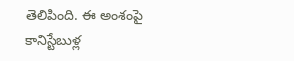తెలిపింది. ఈ అంశంపై కానిస్టేబుళ్ల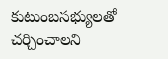కుటుంబసభ్యులతో చర్చించాలని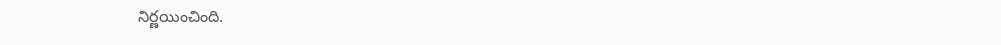నిర్ణయించింది.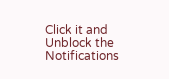Click it and Unblock the Notifications